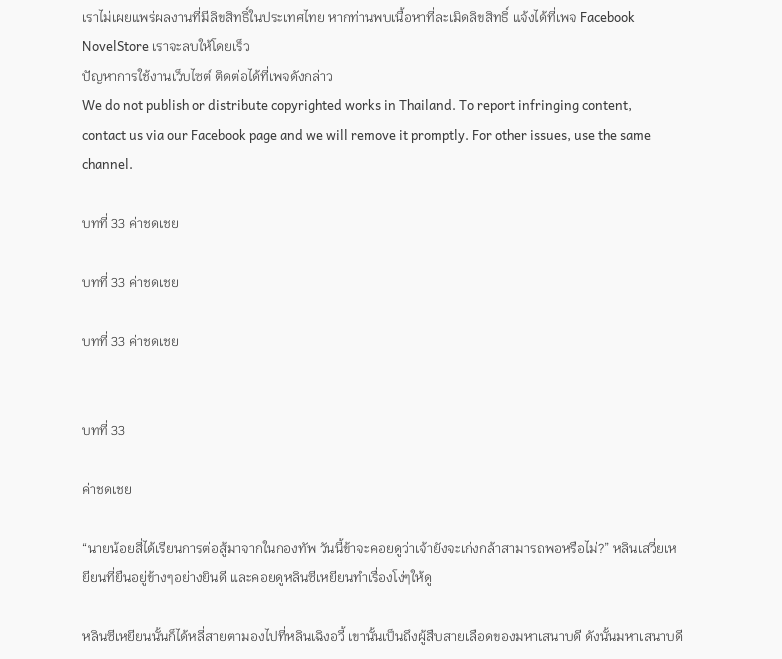เราไม่เผยแพร่ผลงานที่มีลิขสิทธิ์ในประเทศไทย หากท่านพบเนื้อหาที่ละเมิดลิขสิทธิ์ แจ้งได้ที่เพจ Facebook NovelStore เราจะลบให้โดยเร็ว
ปัญหาการใช้งานเว็บไซต์ ติดต่อได้ที่เพจดังกล่าว
We do not publish or distribute copyrighted works in Thailand. To report infringing content, contact us via our Facebook page and we will remove it promptly. For other issues, use the same channel.

บทที่ 33 ค่าชดเชย

บทที่ 33 ค่าชดเชย

บทที่ 33 ค่าชดเชย


บทที่ 33

ค่าชดเชย

“นายน้อยสี่ได้เรียนการต่อสู้มาจากในกองทัพ วันนี้ข้าจะคอยดูว่าเจ้ายังจะเก่งกล้าสามารถพอหรือไม่?” หลินเสวี่ยเหยียนที่ยืนอยู่ข้างๆอย่างยินดี และคอยดูหลินซีเหยียนทำเรื่องโง่ๆให้ดู

หลินซีเหยียนนั้นก็ได้หลี่สายตามองไปที่หลินเฉิงอวี้ เขานั้นเป็นถึงผู้สืบสายเลือดของมหาเสนาบดี ดังนั้นมหาเสนาบดี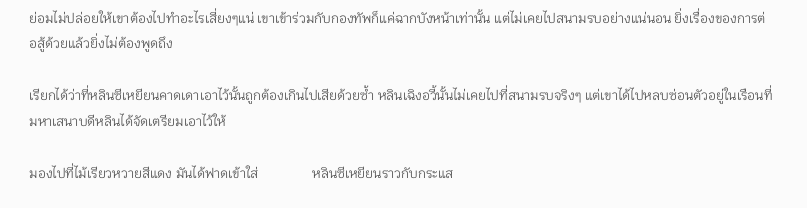ย่อมไม่ปล่อยให้เขาต้องไปทำอะไรเสี่ยงๆแน่ เขาเข้าร่วมกับกองทัพก็แค่ฉากบังหน้าเท่านั้น แต่ไม่เคยไปสนามรบอย่างแน่นอน ยิ่งเรื่องของการต่อสู้ด้วยแล้วยิ่งไม่ต้องพูดถึง

เรียกได้ว่าที่หลินซีเหยียนคาดเดาเอาไว้นั้นถูกต้องเกินไปเสียด้วยซ้ำ หลินเฉิงอวี้นั้นไม่เคยไปที่สนามรบจริงๆ แต่เขาได้ไปหลบซ่อนตัวอยู่ในเรือนที่มหาเสนาบดีหลินได้จัดเตรียมเอาไว้ให้

มองไปที่ไม้เรียวหวายสีแดง มันได้ฟาดเข้าใส่                หลินซีเหยียนราวกับกระแส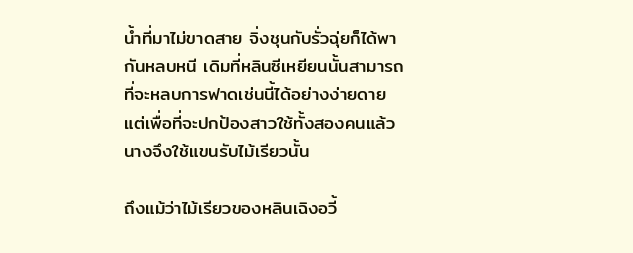น้ำที่มาไม่ขาดสาย จิ่งชุนกับรั่วฉุ่ยก็ได้พากันหลบหนี เดิมที่หลินซีเหยียนนั้นสามารถที่จะหลบการฟาดเช่นนี้ได้อย่างง่ายดาย แต่เพื่อที่จะปกป้องสาวใช้ทั้งสองคนแล้ว นางจึงใช้แขนรับไม้เรียวนั้น

ถึงแม้ว่าไม้เรียวของหลินเฉิงอวี้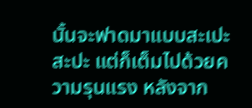นั้นจะฟาดมาแบบสะเปะสะปะ แต่ก็เต็มไปด้วยความรุนแรง หลังจาก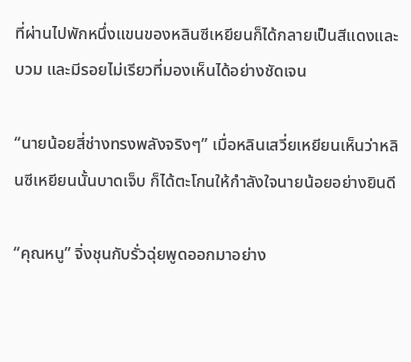ที่ผ่านไปพักหนึ่งแขนของหลินซีเหยียนก็ได้กลายเป็นสีแดงและบวม และมีรอยไม่เรียวที่มองเห็นได้อย่างชัดเจน

“นายน้อยสี่ช่างทรงพลังจริงๆ” เมื่อหลินเสวี่ยเหยียนเห็นว่าหลินซีเหยียนนั้นบาดเจ็บ ก็ได้ตะโกนให้กำลังใจนายน้อยอย่างยินดี

“คุณหนู” จิ่งชุนกับรั่วฉุ่ยพูดออกมาอย่าง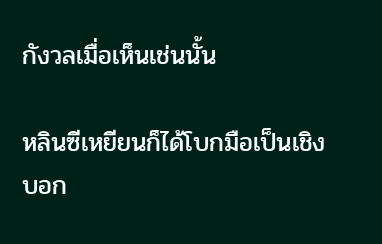กังวลเมื่อเห็นเช่นนั้น

หลินซีเหยียนก็ได้โบกมือเป็นเชิงบอก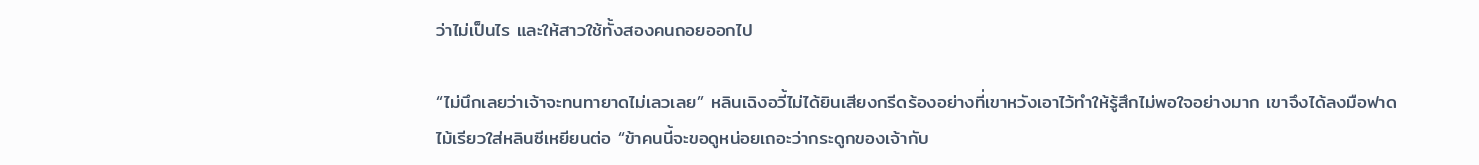ว่าไม่เป็นไร และให้สาวใช้ทั้งสองคนถอยออกไป

“ไม่นึกเลยว่าเจ้าจะทนทายาดไม่เลวเลย” หลินเฉิงอวี้ไม่ได้ยินเสียงกรีดร้องอย่างที่เขาหวังเอาไว้ทำให้รู้สึกไม่พอใจอย่างมาก เขาจึงได้ลงมือฟาดไม้เรียวใส่หลินซีเหยียนต่อ “ข้าคนนี้จะขอดูหน่อยเถอะว่ากระดูกของเจ้ากับ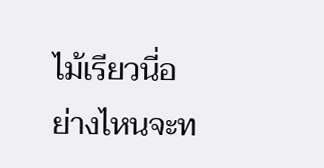ไม้เรียวนี่อย่างไหนจะท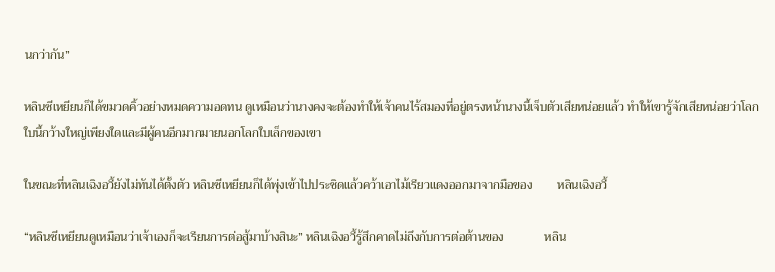นกว่ากัน”

หลินซีเหยียนก็ได้ขมวดคิ้วอย่างหมดความอดทน ดูเหมือนว่านางคงจะต้องทำให้เจ้าคนไร้สมองที่อยู่ตรงหน้านางนี้เจ็บตัวเสียหน่อยแล้ว ทำให้เขารู้จักเสียหน่อยว่าโลกใบนี้กว้างใหญ่เพียงใดและมีผู้คนอีกมากมายนอกโลกใบเล็กของเขา

ในขณะที่หลินเฉิงอวี้ยังไม่ทันได้ตั้งตัว หลินซีเหยียนก็ได้พุ่งเข้าไปประชิดแล้วคว้าเอาไม้เรียวแดงออกมาจากมือของ        หลินเฉิงอวี้

“หลินซีเหยียนดูเหมือนว่าเจ้าเองก็จะเรียนการต่อสู้มาบ้างสินะ” หลินเฉิงอวี้รู้สึกคาดไม่ถึงกับการต่อต้านของ             หลิน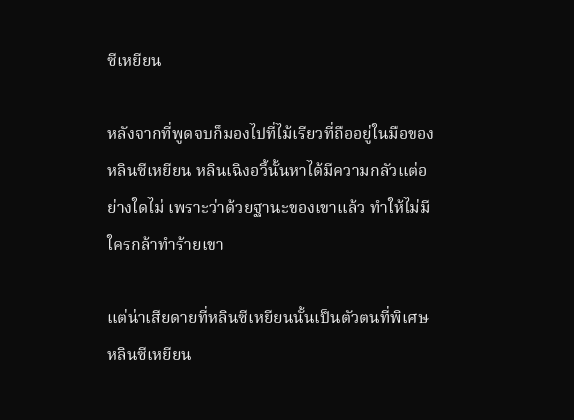ซีเหยียน

หลังจากที่พูดจบก็มองไปที่ไม้เรียวที่ถืออยู่ในมือของ หลินซีเหยียน หลินเฉิงอวี้นั้นหาได้มีความกลัวแต่อย่างใดไม่ เพราะว่าด้วยฐานะของเขาแล้ว ทำให้ไม่มีใครกล้าทำร้ายเขา

แต่น่าเสียดายที่หลินซีเหยียนนั้นเป็นตัวตนที่พิเศษ         หลินซีเหยียน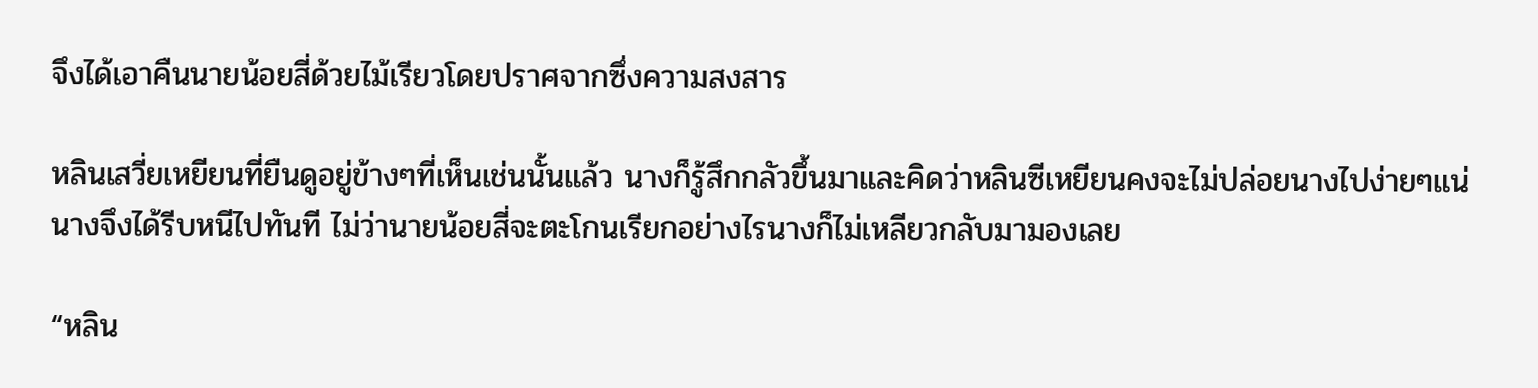จึงได้เอาคืนนายน้อยสี่ด้วยไม้เรียวโดยปราศจากซึ่งความสงสาร

หลินเสวี่ยเหยียนที่ยืนดูอยู่ข้างๆที่เห็นเช่นนั้นแล้ว นางก็รู้สึกกลัวขึ้นมาและคิดว่าหลินซีเหยียนคงจะไม่ปล่อยนางไปง่ายๆแน่ นางจึงได้รีบหนีไปทันที ไม่ว่านายน้อยสี่จะตะโกนเรียกอย่างไรนางก็ไม่เหลียวกลับมามองเลย

“หลิน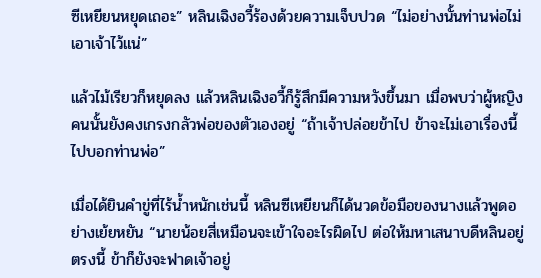ซีเหยียนหยุดเถอะ” หลินเฉิงอวี้ร้องด้วยความเจ็บปวด “ไม่อย่างนั้นท่านพ่อไม่เอาเจ้าไว้แน่”

แล้วไม้เรียวก็หยุดลง แล้วหลินเฉิงอวี้ก็รู้สึกมีความหวังขึ้นมา เมื่อพบว่าผู้หญิงคนนั้นยังคงเกรงกลัวพ่อของตัวเองอยู่ “ถ้าเจ้าปล่อยข้าไป ข้าจะไม่เอาเรื่องนี้ไปบอกท่านพ่อ”

เมื่อได้ยินคำขู่ที่ไร้น้ำหนักเช่นนี้ หลินซีเหยียนก็ได้นวดข้อมือของนางแล้วพูดอย่างเย้ยหยัน “นายน้อยสี่เหมือนจะเข้าใจอะไรผิดไป ต่อให้มหาเสนาบดีหลินอยู่ตรงนี้ ข้าก็ยังจะฟาดเจ้าอยู่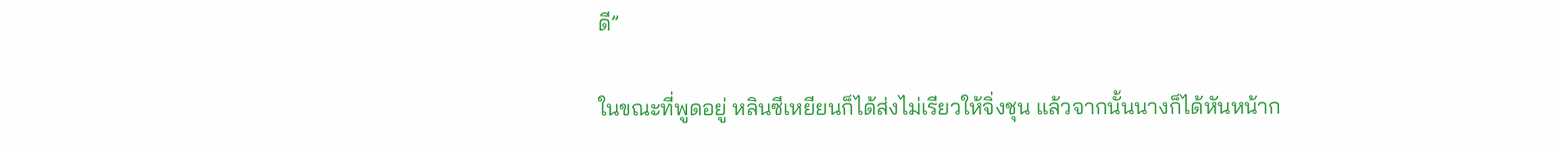ดี”

ในขณะที่พูดอยู่ หลินซีเหยียนก็ได้ส่งไม่เรียวให้จิ่งชุน แล้วจากนั้นนางก็ได้หันหน้าก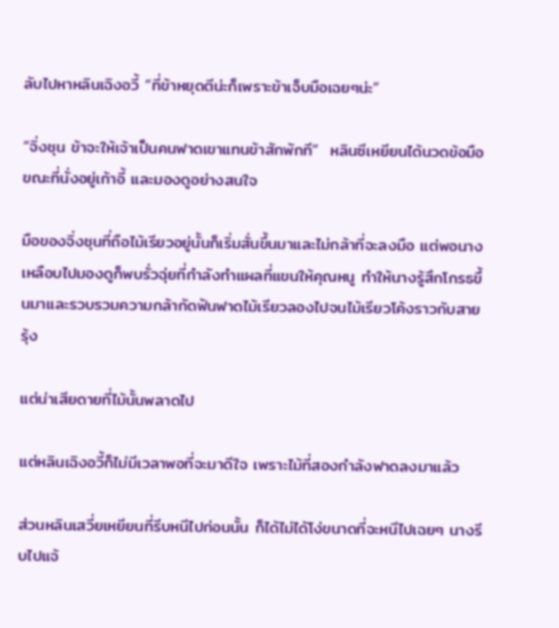ลับไปหาหลินเฉิงอวี้ “ที่ข้าหยุดตีน่ะก็เพราะข้าเจ็บมือเฉยๆน่ะ”

“จิ่งชุน ข้าจะให้เจ้าเป็นคนฟาดเขาแทนข้าสักพักที”  หลินซีเหยียนได้นวดข้อมือขณะที่นั่งอยู่เก้าอี้ และมองดูอย่างสนใจ

มือของจิ่งชุนที่ถือไม้เรียวอยู่นั้นก็เริ่มสั่นขึ้นมาและไม่กล้าที่จะลงมือ แต่พอนางเหลือบไปมองดูก็พบรั่วฉุ่ยที่กำลังทำแผลที่แขนให้คุณหนู ทำให้นางรู้สึกโกรธขึ้นมาและรวบรวมความกล้ากัดฟันฟาดไม้เรียวลองไปจนไม้เรียวโค้งราวกับสายรุ้ง

แต่น่าเสียดายที่ไม้นั้นพลาดไป

แต่หลินเฉิงอวี้ก็ไม่มีเวลาพอที่จะมาดีใจ เพราะไม้ที่สองกำลังฟาดลงมาแล้ว

ส่วนหลินเสวี่ยเหยียนที่รีบหนีไปก่อนนั้น ก็ได้ไม่ได้โง่ขนาดที่จะหนีไปเฉยๆ นางรีบไปแจ้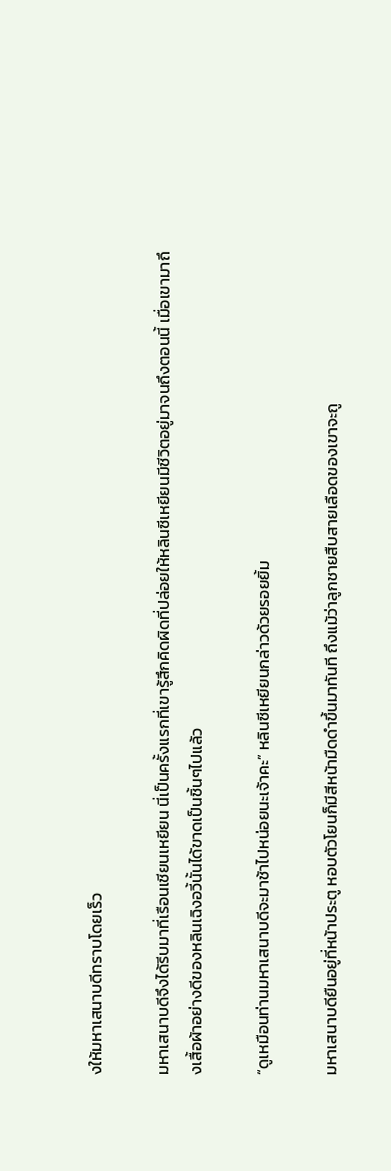งให้มหาเสนาบดีทราบโดยเร็ว

มหาเสนาบดีจึงได้รีบมาที่เรือนเชียนเหยียน นี่เป็นครั้งแรกที่เขารู้สึกคิดผิดที่ปล่อยให้หลินซีเหยียนมีชีวิตอยู่มาจนถึงตอนนี้ เมื่อเขามาถึงเสื้อผ้าอย่างดีของหลินเฉิงอวี้นั้นได้ขาดเป็นชิ้นๆไปแล้ว

“ดูเหมือนท่านมหาเสนาบดีจะมาช้าไปหน่อยนะเจ้าคะ” หลินซีเหยียนกล่าวด้วยรอยยิ้ม

มหาเสนาบดียืนอยู่ที่หน้าประตู หอบตัวโยนก็มีสีหน้ามืดดำขึ้นมาทันที ถึงแม้ว่าลูกชายสืบสายเลือดของเขาจะถู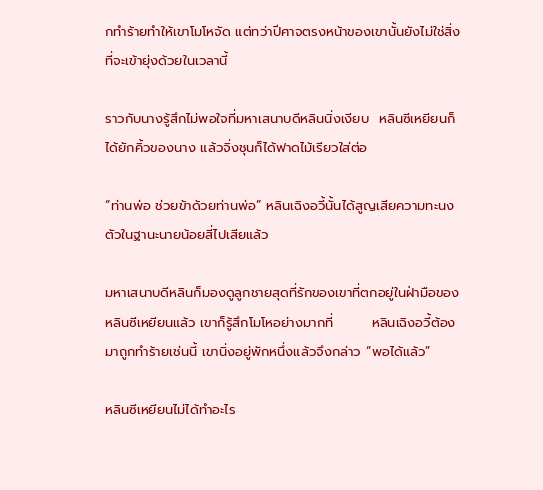กทำร้ายทำให้เขาโมโหจัด แต่ทว่าปีศาจตรงหน้าของเขานั้นยังไม่ใช่สิ่งที่จะเข้ายุ่งด้วยในเวลานี้

ราวกับนางรู้สึกไม่พอใจที่มหาเสนาบดีหลินนิ่งเงียบ  หลินซีเหยียนก็ได้ยักคิ้วของนาง แล้วจิ่งชุนก็ได้ฟาดไม้เรียวใส่ต่อ

“ท่านพ่อ ช่วยข้าด้วยท่านพ่อ” หลินเฉิงอวี้นั้นได้สูญเสียความทะนงตัวในฐานะนายน้อยสี่ไปเสียแล้ว

มหาเสนาบดีหลินก็มองดูลูกชายสุดที่รักของเขาที่ตกอยู่ในฝ่ามือของหลินซีเหยียนแล้ว เขาก็รู้สึกโมโหอย่างมากที่        หลินเฉิงอวี้ต้องมาถูกทำร้ายเช่นนี้ เขานิ่งอยู่พักหนึ่งแล้วจึงกล่าว “พอได้แล้ว”

หลินซีเหยียนไม่ได้ทำอะไร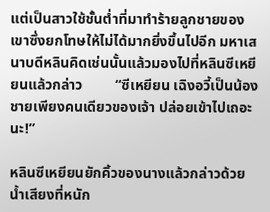แต่เป็นสาวใช้ชั้นต่ำที่มาทำร้ายลูกชายของเขาซึ่งยกโทษให้ไม่ได้มากยิ่งขึ้นไปอีก มหาเสนาบดีหลินคิดเช่นนั้นแล้วมองไปที่หลินซีเหยียนแล้วกล่าว         “ซีเหยียน เฉิงอวี้เป็นน้องชายเพียงคนเดียวของเจ้า ปล่อยเข้าไปเถอะนะ!”

หลินซีเหยียนยักคิ้วของนางแล้วกล่าวด้วยน้ำเสียงที่หนัก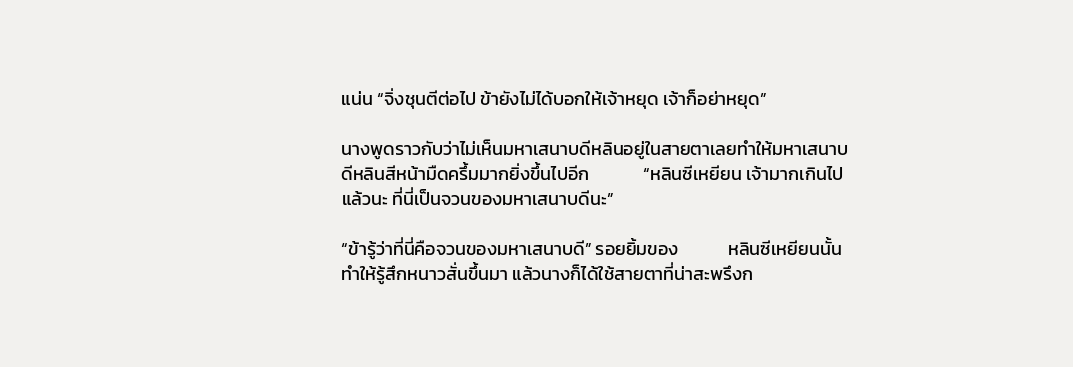แน่น “จิ่งชุนตีต่อไป ข้ายังไม่ได้บอกให้เจ้าหยุด เจ้าก็อย่าหยุด”

นางพูดราวกับว่าไม่เห็นมหาเสนาบดีหลินอยู่ในสายตาเลยทำให้มหาเสนาบดีหลินสีหน้ามืดครึ้มมากยิ่งขึ้นไปอีก             “หลินซีเหยียน เจ้ามากเกินไปแล้วนะ ที่นี่เป็นจวนของมหาเสนาบดีนะ”

“ข้ารู้ว่าที่นี่คือจวนของมหาเสนาบดี” รอยยิ้มของ            หลินซีเหยียนนั้นทำให้รู้สึกหนาวสั่นขึ้นมา แล้วนางก็ได้ใช้สายตาที่น่าสะพรึงก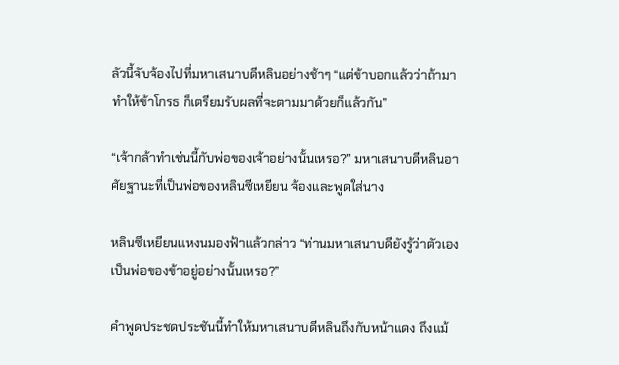ลัวนี้จับจ้องไปที่มหาเสนาบดีหลินอย่างช้าๆ “แต่ข้าบอกแล้วว่าถ้ามาทำให้ข้าโกรธ ก็เตรียมรับผลที่จะตามมาด้วยก็แล้วกัน”

“เจ้ากล้าทำเช่นนี้กับพ่อของเจ้าอย่างนั้นเหรอ?” มหาเสนาบดีหลินอาศัยฐานะที่เป็นพ่อของหลินซีเหยียน จ้องและพูดใส่นาง

หลินซีเหยียนแหงนมองฟ้าแล้วกล่าว “ท่านมหาเสนาบดียังรู้ว่าตัวเองเป็นพ่อของข้าอยู่อย่างนั้นเหรอ?”

คำพูดประชดประชันนี้ทำให้มหาเสนาบดีหลินถึงกับหน้าแดง ถึงแม้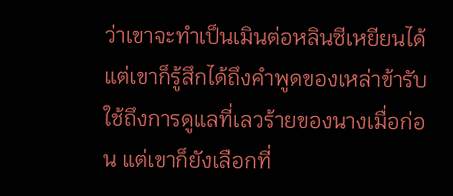ว่าเขาจะทำเป็นเมินต่อหลินซีเหยียนได้ แต่เขาก็รู้สึกได้ถึงคำพูดของเหล่าข้ารับใช้ถึงการดูแลที่เลวร้ายของนางเมื่อก่อน แต่เขาก็ยังเลือกที่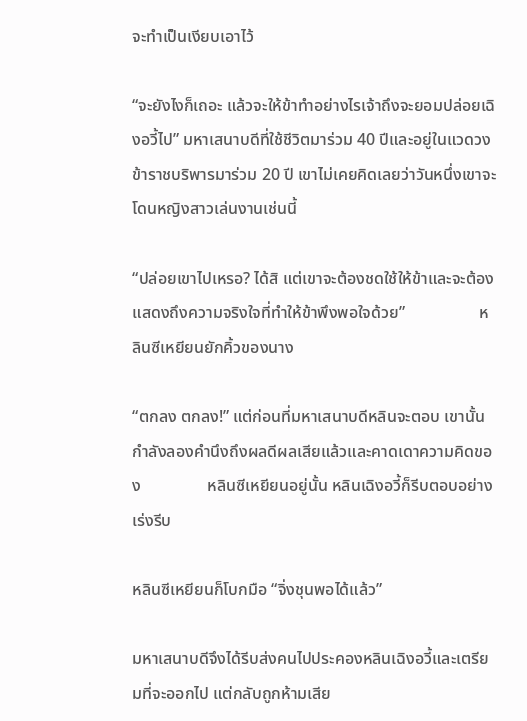จะทำเป็นเงียบเอาไว้

“จะยังไงก็เถอะ แล้วจะให้ข้าทำอย่างไรเจ้าถึงจะยอมปล่อยเฉิงอวี้ไป” มหาเสนาบดีที่ใช้ชีวิตมาร่วม 40 ปีและอยู่ในแวดวงข้าราชบริพารมาร่วม 20 ปี เขาไม่เคยคิดเลยว่าวันหนึ่งเขาจะโดนหญิงสาวเล่นงานเช่นนี้

“ปล่อยเขาไปเหรอ? ได้สิ แต่เขาจะต้องชดใช้ให้ข้าและจะต้องแสดงถึงความจริงใจที่ทำให้ข้าพึงพอใจด้วย”                  หลินซีเหยียนยักคิ้วของนาง

“ตกลง ตกลง!” แต่ก่อนที่มหาเสนาบดีหลินจะตอบ เขานั้นกำลังลองคำนึงถึงผลดีผลเสียแล้วและคาดเดาความคิดของ                หลินซีเหยียนอยู่นั้น หลินเฉิงอวี้ก็รีบตอบอย่างเร่งรีบ

หลินซีเหยียนก็โบกมือ “จิ่งชุนพอได้แล้ว”

มหาเสนาบดีจึงได้รีบส่งคนไปประคองหลินเฉิงอวี้และเตรียมที่จะออกไป แต่กลับถูกห้ามเสีย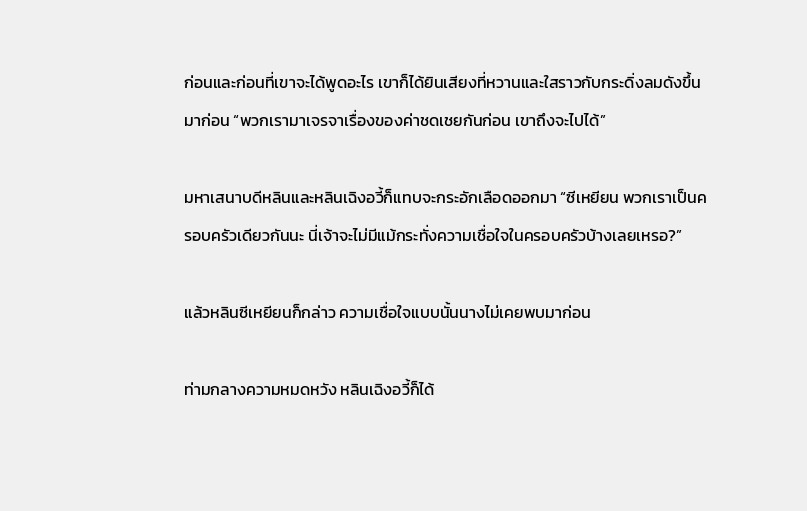ก่อนและก่อนที่เขาจะได้พูดอะไร เขาก็ได้ยินเสียงที่หวานและใสราวกับกระดิ่งลมดังขึ้นมาก่อน “พวกเรามาเจรจาเรื่องของค่าชดเชยกันก่อน เขาถึงจะไปได้”

มหาเสนาบดีหลินและหลินเฉิงอวี้ก็แทบจะกระอักเลือดออกมา “ซีเหยียน พวกเราเป็นครอบครัวเดียวกันนะ นี่เจ้าจะไม่มีแม้กระทั่งความเชื่อใจในครอบครัวบ้างเลยเหรอ?”

แล้วหลินซีเหยียนก็กล่าว ความเชื่อใจแบบนั้นนางไม่เคยพบมาก่อน

ท่ามกลางความหมดหวัง หลินเฉิงอวี้ก็ได้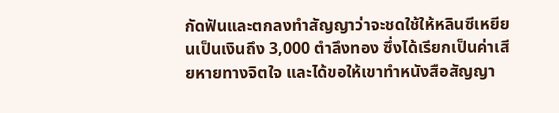กัดฟันและตกลงทำสัญญาว่าจะชดใช้ให้หลินซีเหยียนเป็นเงินถึง 3,000 ตำลึงทอง ซึ่งได้เรียกเป็นค่าเสียหายทางจิตใจ และได้ขอให้เขาทำหนังสือสัญญา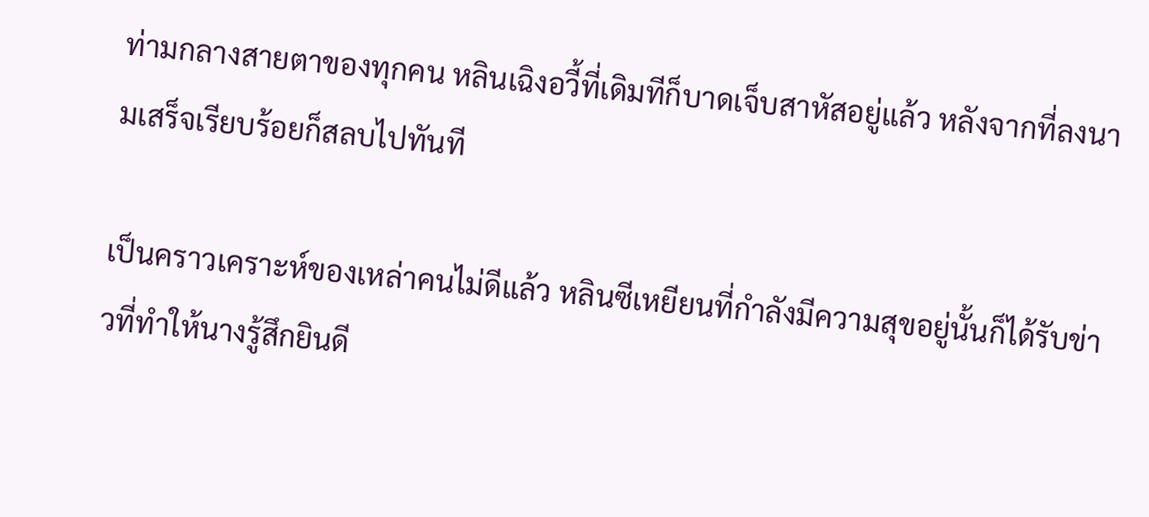ท่ามกลางสายตาของทุกคน หลินเฉิงอวี้ที่เดิมทีก็บาดเจ็บสาหัสอยู่แล้ว หลังจากที่ลงนามเสร็จเรียบร้อยก็สลบไปทันที

เป็นคราวเคราะห์ของเหล่าคนไม่ดีแล้ว หลินซีเหยียนที่กำลังมีความสุขอยู่นั้นก็ได้รับข่าวที่ทำให้นางรู้สึกยินดี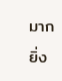มากยิ่ง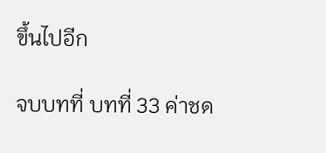ขึ้นไปอีก

จบบทที่ บทที่ 33 ค่าชด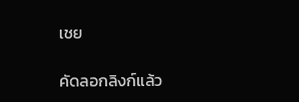เชย

คัดลอกลิงก์แล้ว